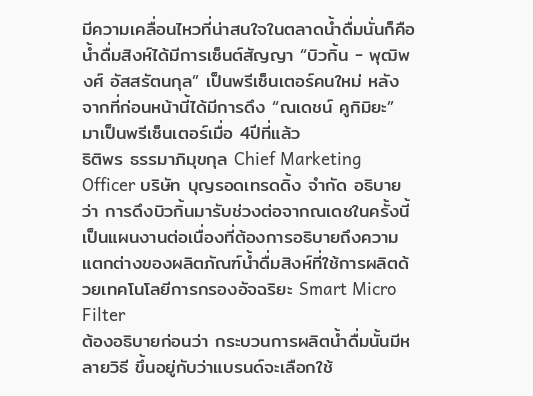มีความเคลื่อนไหวที่น่าสนใจในตลาดน้ำดื่มนั่นก็คือ น้ำดื่มสิงห์ได้มีการเซ็นต์สัญญา “บิวกิ้น - พุฒิพงศ์ อัสสรัตนกุล” เป็นพรีเซ็นเตอร์คนใหม่ หลังจากที่ก่อนหน้านี้ได้มีการดึง “ณเดชน์ คูกิมิยะ” มาเป็นพรีเซ็นเตอร์เมื่อ 4ปีที่แล้ว
ธิติพร ธรรมาภิมุขกุล Chief Marketing Officer บริษัท บุญรอดเทรดดิ้ง จำกัด อธิบายว่า การดึงบิวกิ้นมารับช่วงต่อจากณเดชในครั้งนี้เป็นแผนงานต่อเนื่องที่ต้องการอธิบายถึงความแตกต่างของผลิตภัณฑ์น้ำดื่มสิงห์ที่ใช้การผลิตด้วยเทคโนโลยีการกรองอัจฉริยะ Smart Micro Filter
ต้องอธิบายก่อนว่า กระบวนการผลิตน้ำดื่มนั้นมีหลายวิธี ขึ้นอยู่กับว่าแบรนด์จะเลือกใช้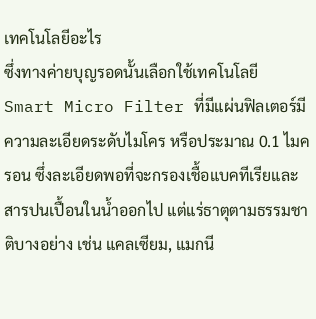เทคโนโลยีอะไร
ซึ่งทางค่ายบุญรอดนั้นเลือกใช้เทคโนโลยี Smart Micro Filter ที่มีแผ่นฟิลเตอร์มีความละเอียดระดับไมโคร หรือประมาณ 0.1 ไมครอน ซึ่งละเอียดพอที่จะกรองเชื้อแบคทีเรียและสารปนเปื้อนในน้ำออกไป แต่แร่ธาตุตามธรรมชาติบางอย่าง เช่น แคลเซียม, แมกนี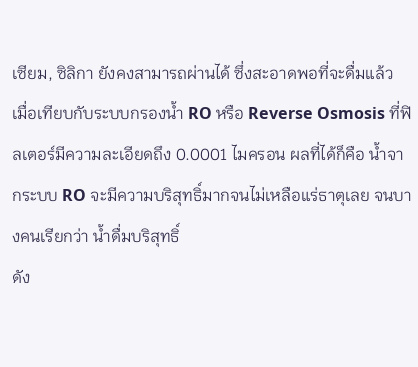เซียม, ซิลิกา ยังคงสามารถผ่านได้ ซึ่งสะอาดพอที่จะดื่มแล้ว
เมื่อเทียบกับระบบกรองน้ำ RO หรือ Reverse Osmosis ที่ฟิลเตอร์มีความละเอียดถึง 0.0001 ไมครอน ผลที่ได้ก็คือ น้ำจากระบบ RO จะมีความบริสุทธิ์มากจนไม่เหลือแร่ธาตุเลย จนบางคนเรียกว่า น้ำดื่มบริสุทธิ์
ดัง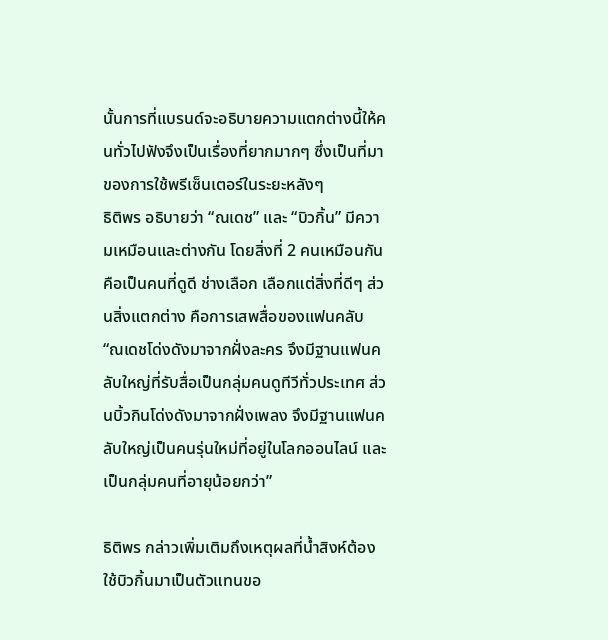นั้นการที่แบรนด์จะอธิบายความแตกต่างนี้ให้คนทั่วไปฟังจึงเป็นเรื่องที่ยากมากๆ ซึ่งเป็นที่มาของการใช้พรีเซ็นเตอร์ในระยะหลังๆ
ธิติพร อธิบายว่า “ณเดช” และ “บิวกิ้น” มีความเหมือนและต่างกัน โดยสิ่งที่ 2 คนเหมือนกัน คือเป็นคนที่ดูดี ช่างเลือก เลือกแต่สิ่งที่ดีๆ ส่วนสิ่งแตกต่าง คือการเสพสื่อของแฟนคลับ
“ณเดชโด่งดังมาจากฝั่งละคร จึงมีฐานแฟนคลับใหญ่ที่รับสื่อเป็นกลุ่มคนดูทีวีทั่วประเทศ ส่วนบิ้วกินโด่งดังมาจากฝั่งเพลง จึงมีฐานแฟนคลับใหญ่เป็นคนรุ่นใหม่ที่อยู่ในโลกออนไลน์ และเป็นกลุ่มคนที่อายุน้อยกว่า”

ธิติพร กล่าวเพิ่มเติมถึงเหตุผลที่น้ำสิงห์ต้องใช้บิวกิ้นมาเป็นตัวแทนขอ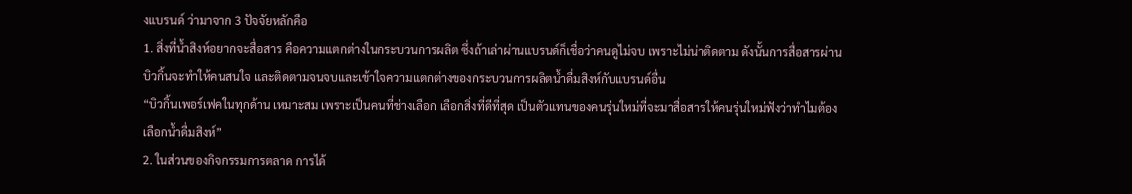งแบรนด์ ว่ามาจาก 3 ปัจจัยหลักคือ
1. สิ่งที่น้ำสิงห์อยากจะสื่อสาร คือความแตกต่างในกระบวนการผลิต ซึ่งถ้าเล่าผ่านแบรนด์ก็เชื่อว่าคนดูไม่จบ เพราะไม่น่าติดตาม ดังนั้นการสื่อสารผ่านบิวกิ้นจะทำให้คนสนใจ และติดตามจนจบและเข้าใจความแตกต่างของกระบวนการผลิตน้ำดื่มสิงห์กับแบรนด์อื่น
“บิวกิ้นเพอร์เฟคในทุกด้าน เหมาะสม เพราะเป็นคนที่ช่างเลือก เลือกสิ่งที่ดีที่สุด เป็นตัวแทนของคนรุ่นใหม่ที่จะมาสื่อสารให้คนรุ่นใหม่ฟังว่าทำไมต้องเลือกน้ำดื่มสิงห์”
2. ในส่วนของกิจกรรมการตลาด การได้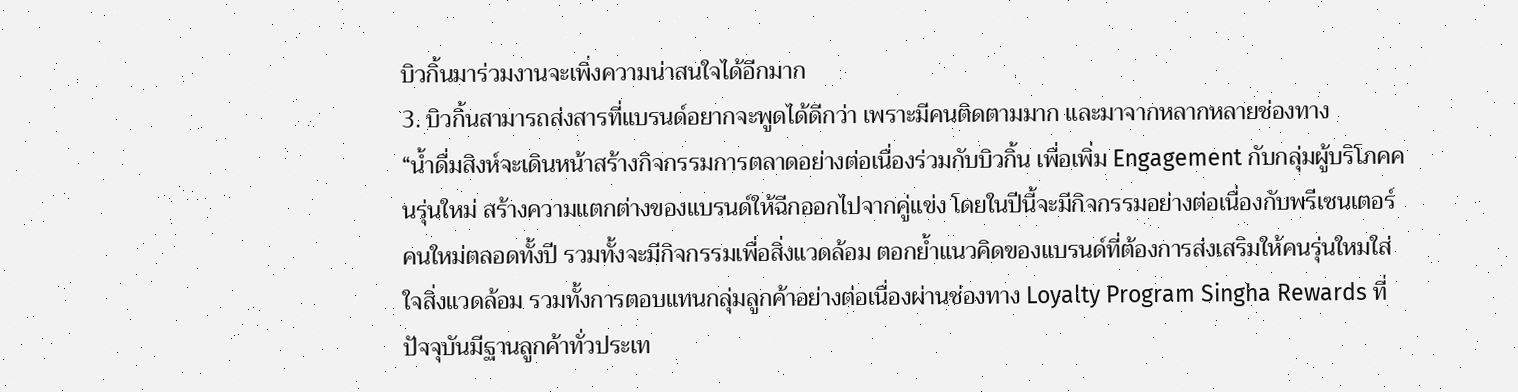บิวกิ้นมาร่วมงานจะเพิ่งความน่าสนใจได้อีกมาก
3. บิวกิ้นสามารถส่งสารที่แบรนด์อยากจะพูดได้ดีกว่า เพราะมีคนติดตามมาก และมาจากหลากหลายช่องทาง
“น้ำดื่มสิงห์จะเดินหน้าสร้างกิจกรรมการตลาดอย่างต่อเนื่องร่วมกับบิวกิ้น เพื่อเพิ่ม Engagement กับกลุ่มผู้บริโภคคนรุ่นใหม่ สร้างความแตกต่างของแบรนด์ให้ฉีกออกไปจากคู่แข่ง โดยในปีนี้จะมีกิจกรรมอย่างต่อเนื่องกับพรีเซนเตอร์คนใหม่ตลอดทั้งปี รวมทั้งจะมีกิจกรรมเพื่อสิ่งแวดล้อม ตอกย้ำแนวคิดของแบรนด์ที่ต้องการส่งเสริมให้คนรุ่นใหมใส่ใจสิ่งแวดล้อม รวมทั้งการตอบแทนกลุ่มลูกค้าอย่างต่อเนื่องผ่านช่องทาง Loyalty Program Singha Rewards ที่ปัจจุบันมีฐานลูกค้าทั่วประเท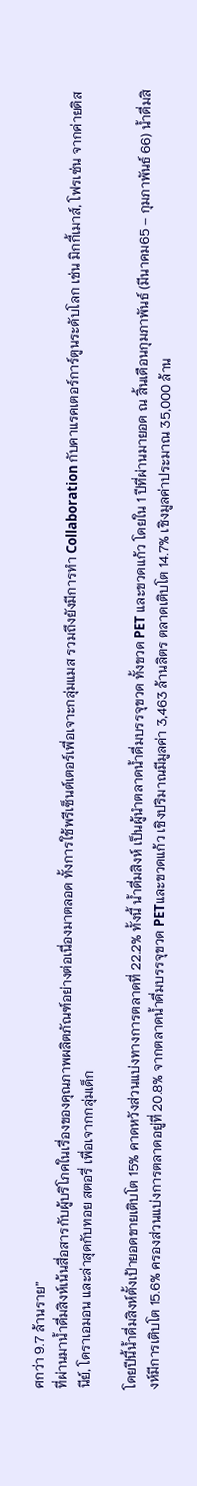ศกว่า 9.7 ล้านราย”
ที่ผ่านมาน้ำดื่มสิงห์เน้นสื่อสารกับผู้บริโภคในเรื่องของคุณภาพผลิตภัณฑ์อย่างต่อเนื่องมาตลอด ทั้งการใช้พรีเซ็นต์เตอร์เพื่อเจาะกลุ่มแมส รวมถึงยังมีการทำ Collaboration กับคาแรคเตอร์การ์ตูนระดับโลก เช่น มิกกี้เมาส์, โฟรเซ่น จากค่ายดิสนีย์, โดราเอมอน และล่าสุดกับทอย สตอรี่ เพื่อเจากกลุ่มเด็ก

โดยปีนี้น้ำดื่มสิงห์ตั้งเป้ายอดขายเติบโต 15% คาดหวังส่วนแบ่งทางการตลาดที่ 22.2% ทั้งนี้ น้ำดื่มสิงห์ เป็นผู้นำตลาดน้ำดื่มบรรจุขวด ทั้งขวด PET และขวดแก้ว โดยใน 1 ปีที่ผ่านมายอด ณ สิ้นเดือนกุมภาพันธ์ (มีนาคม65 – กุมภาพันธ์ 66) น้ำดื่มสิงห์มีการเติบโต 15.6% ครองส่วนแบ่งการตลาดอยู่ที่ 20.8% จากตลาดน้ำดื่มบรรจุขวด PETและขวดแก้ว เชิงปริมาณมีมูลค่า 3,463 ล้านลิตร ตลาดเติบโต 14.7% เชิงมูลค่าประมาณ 35,000 ล้าน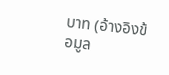บาท (อ้างอิงข้อมูล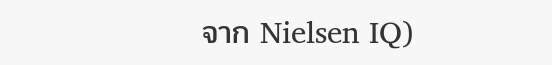จาก Nielsen IQ)